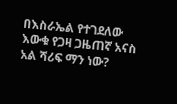በእስራኤል የተገደለው እውቁ የጋዛ ጋዜጠኛ አናስ አል ሻሪፍ ማን ነው?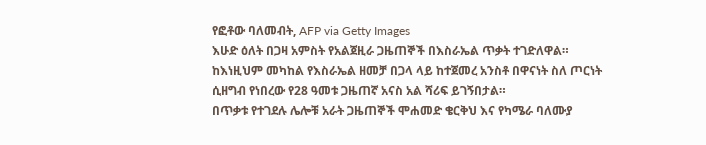የፎቶው ባለመብት, AFP via Getty Images
እሁድ ዕለት በጋዛ አምስት የአልጀዚራ ጋዜጠኞች በእስራኤል ጥቃት ተገድለዋል።
ከእነዚህም መካከል የእስራኤል ዘመቻ በጋላ ላይ ከተጀመረ አንስቶ በዋናነት ስለ ጦርነት ሲዘግብ የነበረው የ28 ዓመቱ ጋዜጠኛ አናስ አል ሻሪፍ ይገኝበታል።
በጥቃቱ የተገደሉ ሌሎቹ አራት ጋዜጠኞች ሞሐመድ ቄርቅህ እና የካሜራ ባለሙያ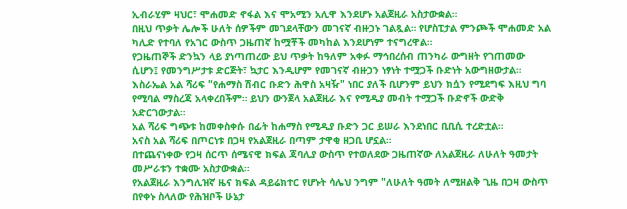ኢብራሂም ዛህር፣ ሞሐመድ ኖፋል እና ሞአሚን አሊዋ እንደሆኑ አልጀዚራ አስታውቋል።
በዚህ ጥቃት ሌሎች ሁለት ሰዎችም መገደላቸውን መገናኛ ብዙኃኑ ገልጿል። የሆስፒታል ምንጮች ሞሐመድ አል ካሊድ የተባለ የአገር ውስጥ ጋዜጠኛ ከሟቾች መካከል እንደሆነም ተናግረዋል።
የጋዜጠኞች ድንኳን ላይ ያነጣጠረው ይህ ጥቃት ከዓለም አቀፉ ማኅበረሰብ ጠንካራ ውግዘት የገጠመው ሲሆን፤ የመንግሥታቱ ድርጅት፣ ኳታር እንዲሆም የመገናኛ ብዙኃን ነፃነት ተሟጋች ቡድነት አውግዘውታል።
እስራኤል አል ሻሪፍ "የሐማስ ሽብር ቡድን ሕዋስ አዛዥ" ነበር ያለች ቢሆንም ይህን ክሷን የሚደግፍ እዚህ ግባ የሚባል ማስረጃ አላቀረበችም። ይህን ውንጀላ አልጀዚራ እና የሚዲያ መብት ተሟጋች ቡድኖች ውድቅ አድርገውታል።
አል ሻሪፍ ግጭቱ ከመቀስቀሱ በፊት ከሐማስ የሚዲያ ቡድን ጋር ይሠራ እንደነበር ቢቢሲ ተረድቷል።
አናስ አል ሻሪፍ በጦርነቱ በጋዛ የአልጀዚራ በጣም ታዋቂ ዘጋቢ ሆኗል።
በተጨናነቀው የጋዛ ሰርጥ ሰሜናዊ ክፍል ጃባሊያ ውስጥ የተወለደው ጋዜጠኛው ለአልጀዚራ ለሁለት ዓመታት መሥራቱን ተቋሙ አስታውቋል።
የአልጀዚራ እንግሊዝኛ ዜና ክፍል ዳይሬክተር የሆኑት ሳሌህ ንግም "ለሁለት ዓመት ለሚዘልቅ ጊዜ በጋዛ ውስጥ በየቀኑ ስላለው የሕዝቦች ሁኔታ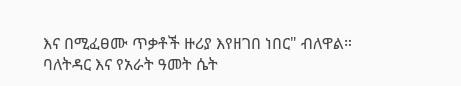እና በሚፈፀሙ ጥቃቶች ዙሪያ እየዘገበ ነበር" ብለዋል።
ባለትዳር እና የአራት ዓመት ሴት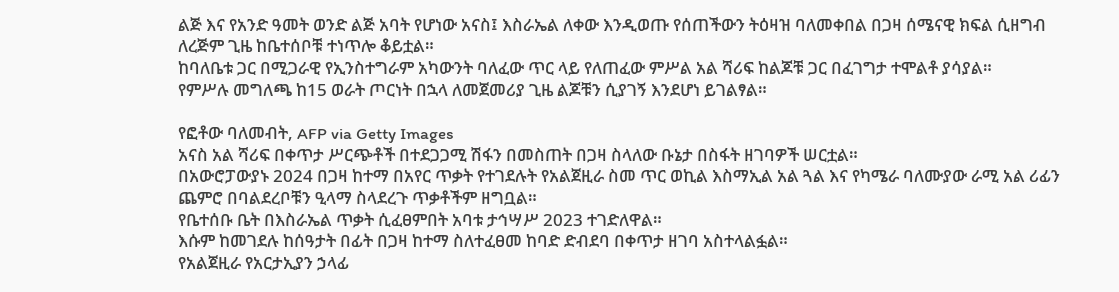ልጅ እና የአንድ ዓመት ወንድ ልጅ አባት የሆነው አናስ፤ እስራኤል ለቀው እንዲወጡ የሰጠችውን ትዕዛዝ ባለመቀበል በጋዛ ሰሜናዊ ክፍል ሲዘግብ ለረጅም ጊዜ ከቤተሰቦቹ ተነጥሎ ቆይቷል።
ከባለቤቱ ጋር በሚጋራዊ የኢንስተግራም አካውንት ባለፈው ጥር ላይ የለጠፈው ምሥል አል ሻሪፍ ከልጆቹ ጋር በፈገግታ ተሞልቶ ያሳያል።
የምሥሉ መግለጫ ከ15 ወራት ጦርነት በኋላ ለመጀመሪያ ጊዜ ልጆቹን ሲያገኝ እንደሆነ ይገልፃል።

የፎቶው ባለመብት, AFP via Getty Images
አናስ አል ሻሪፍ በቀጥታ ሥርጭቶች በተደጋጋሚ ሽፋን በመስጠት በጋዛ ስላለው ቡኔታ በስፋት ዘገባዎች ሠርቷል።
በአውሮፓውያኑ 2024 በጋዛ ከተማ በአየር ጥቃት የተገደሉት የአልጀዚራ ስመ ጥር ወኪል እስማኢል አል ጓል እና የካሜራ ባለሙያው ራሚ አል ሪፊን ጨምሮ በባልደረቦቹን ዒላማ ስላደረጉ ጥቃቶችም ዘግቧል።
የቤተሰቡ ቤት በእስራኤል ጥቃት ሲፈፀምበት አባቱ ታኅሣሥ 2023 ተገድለዋል።
እሱም ከመገደሉ ከሰዓታት በፊት በጋዛ ከተማ ስለተፈፀመ ከባድ ድብደባ በቀጥታ ዘገባ አስተላልፏል።
የአልጀዚራ የአርታኢያን ኃላፊ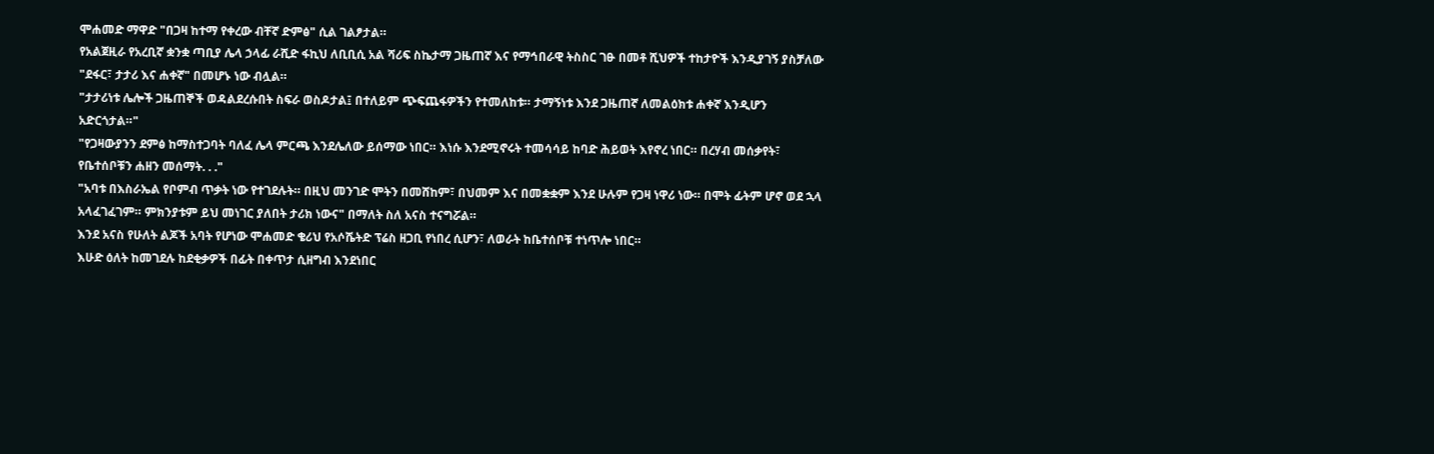ሞሐመድ ማዋድ "በጋዛ ከተማ የቀረው ብቸኛ ድምፅ" ሲል ገልፆታል።
የአልጀዚራ የአረቢኛ ቋንቋ ጣቢያ ሌላ ኃላፊ ራሺድ ፋኪህ ለቢቢሲ አል ሻሪፍ ስኬታማ ጋዜጠኛ እና የማኅበራዊ ትስስር ገፁ በመቶ ሺህዎች ተከታዮች እንዲያገኝ ያስቻለው "ደፋር፣ ታታሪ እና ሐቀኛ" በመሆኑ ነው ብሏል።
"ታታሪነቱ ሌሎች ጋዜጠኞች ወዳልደረሱበት ስፍራ ወስዶታል፤ በተለይም ጭፍጨፋዎችን የተመለከቱ። ታማኝነቱ እንደ ጋዜጠኛ ለመልዕክቱ ሐቀኛ እንዲሆን አድርጎታል።"
"የጋዛውያንን ደምፅ ከማስተጋባት ባለፈ ሌላ ምርጫ እንደሌለው ይሰማው ነበር። እነሱ እንደሚኖሩት ተመሳሳይ ከባድ ሕይወት እየኖረ ነበር። በረሃብ መሰቃየት፣ የቤተሰቦቹን ሐዘን መሰማት. . ."
"አባቱ በእስራኤል የቦምብ ጥቃት ነው የተገደሉት። በዚህ መንገድ ሞትን በመሸከም፣ በህመም እና በመቋቋም እንደ ሁሉም የጋዛ ነዋሪ ነው። በሞት ፊትም ሆኖ ወደ ኋላ አላፈገፈገም። ምክንያቱም ይህ መነገር ያለበት ታሪክ ነውና" በማለት ስለ አናስ ተናግሯል።
እንደ አናስ የሁለት ልጆች አባት የሆነው ሞሐመድ ቄሪህ የአሶሼትድ ፕሬስ ዘጋቢ የነበረ ሲሆን፣ ለወራት ከቤተሰቦቹ ተነጥሎ ነበር።
እሁድ ዕለት ከመገደሉ ከደቂቃዎች በፊት በቀጥታ ሲዘግብ እንደነበር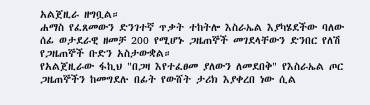አልጀዚራ ዘግቧል።
ሐማስ የፈጸመውን ድንገተኛ ጥቃት ተከትሎ እስራኤል እያካሄደችው ባለው ሰፊ ወታደራዊ ዘመቻ 200 የሚሆኑ ጋዜጠኞች መገደላቸውን ድንበር የለሽ የጋዜጠኞች ቡድን አስታውቋል።
የአልጀዚራው ፋኪህ "በጋዛ እየተፈፀመ ያለውን ለመደበቅ" የእስራኤል ጦር ጋዜጠኞችን ከመግደሉ በፊት የውሸት ታሪክ እያቀረበ ነው ሲል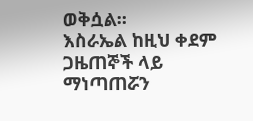ወቅሷል።
እስራኤል ከዚህ ቀደም ጋዜጠኞች ላይ ማነጣጠሯን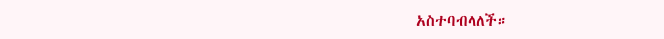አስተባብላለች።